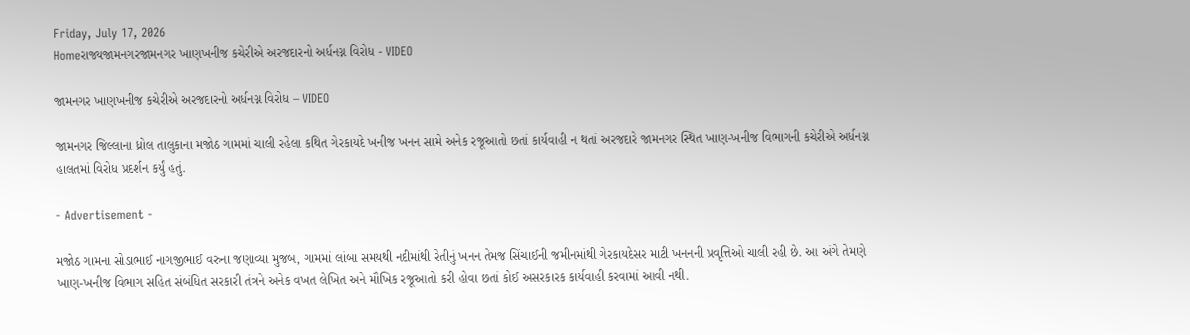Friday, July 17, 2026
Homeરાજ્યજામનગરજામનગર ખાણખનીજ કચેરીએ અરજદારનો અર્ધનગ્ન વિરોધ - VIDEO

જામનગર ખાણખનીજ કચેરીએ અરજદારનો અર્ધનગ્ન વિરોધ – VIDEO

જામનગર જિલ્લાના ધ્રોલ તાલુકાના મજોઠ ગામમાં ચાલી રહેલા કથિત ગેરકાયદે ખનીજ ખનન સામે અનેક રજૂઆતો છતાં કાર્યવાહી ન થતાં અરજદારે જામનગર સ્થિત ખાણ-ખનીજ વિભાગની કચેરીએ અર્ધનગ્ન હાલતમાં વિરોધ પ્રદર્શન કર્યું હતું.

- Advertisement -

મજોઠ ગામના સોડાભાઈ નાગજીભાઈ વરુના જણાવ્યા મુજબ, ગામમાં લાંબા સમયથી નદીમાંથી રેતીનું ખનન તેમજ સિંચાઈની જમીનમાંથી ગેરકાયદેસર માટી ખનનની પ્રવૃત્તિઓ ચાલી રહી છે. આ અંગે તેમણે ખાણ-ખનીજ વિભાગ સહિત સંબંધિત સરકારી તંત્રને અનેક વખત લેખિત અને મૌખિક રજૂઆતો કરી હોવા છતાં કોઈ અસરકારક કાર્યવાહી કરવામાં આવી નથી.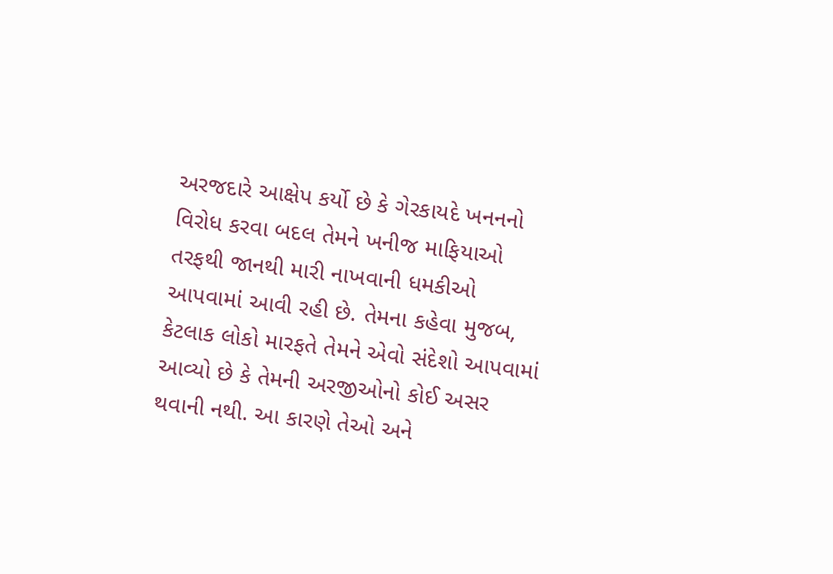અરજદારે આક્ષેપ કર્યો છે કે ગેરકાયદે ખનનનો વિરોધ કરવા બદલ તેમને ખનીજ માફિયાઓ તરફથી જાનથી મારી નાખવાની ધમકીઓ આપવામાં આવી રહી છે. તેમના કહેવા મુજબ, કેટલાક લોકો મારફતે તેમને એવો સંદેશો આપવામાં આવ્યો છે કે તેમની અરજીઓનો કોઈ અસર થવાની નથી. આ કારણે તેઓ અને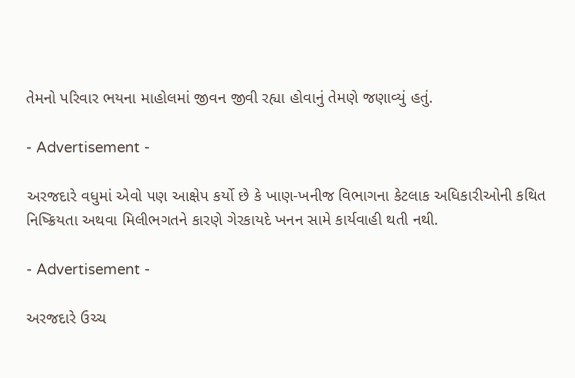તેમનો પરિવાર ભયના માહોલમાં જીવન જીવી રહ્યા હોવાનું તેમણે જણાવ્યું હતું.

- Advertisement -

અરજદારે વધુમાં એવો પણ આક્ષેપ કર્યો છે કે ખાણ-ખનીજ વિભાગના કેટલાક અધિકારીઓની કથિત નિષ્ક્રિયતા અથવા મિલીભગતને કારણે ગેરકાયદે ખનન સામે કાર્યવાહી થતી નથી.

- Advertisement -

અરજદારે ઉચ્ચ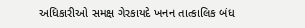અધિકારીઓ સમક્ષ ગેરકાયદે ખનન તાત્કાલિક બંધ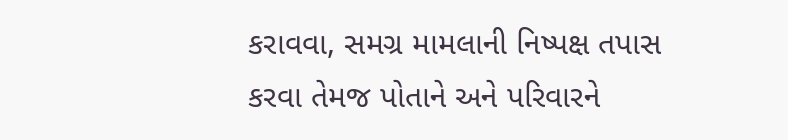કરાવવા, સમગ્ર મામલાની નિષ્પક્ષ તપાસ કરવા તેમજ પોતાને અને પરિવારને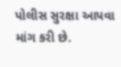પોલીસ સુરક્ષા આપવા માંગ કરી છે.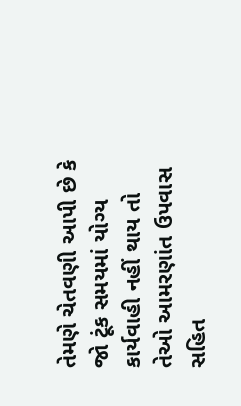તેમણે ચેતવણી આપી છે કે જો ટૂંક સમયમાં યોગ્ય કાર્યવાહી નહીં થાય તો તેઓ આમરણાંત ઉપવાસ સહિત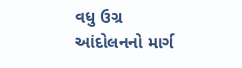વધુ ઉગ્ર આંદોલનનો માર્ગ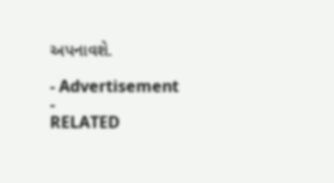અપનાવશે.

- Advertisement -
RELATED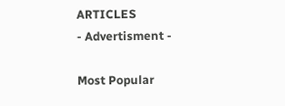ARTICLES
- Advertisment -

Most Popular